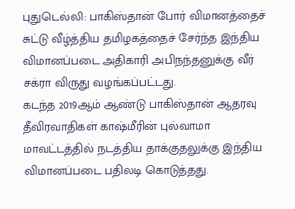புதுடெல்லி: பாகிஸ்தான் போர் விமானத்தைச் சுட்டு வீழ்த்திய தமிழகத்தைச் சேர்ந்த இந்திய விமானப்படை அதிகாரி அபிநந்தனுக்கு வீர் சக்ரா விருது வழங்கப்பட்டது.
கடந்த 2019ஆம் ஆண்டு பாகிஸ்தான் ஆதரவு தீவிரவாதிகள் காஷ்மீரின் புல்வாமா மாவட்டத்தில் நடத்திய தாக்குதலுக்கு இந்திய விமானப்படை பதிலடி கொடுத்தது.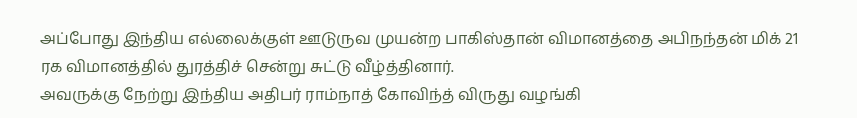அப்போது இந்திய எல்லைக்குள் ஊடுருவ முயன்ற பாகிஸ்தான் விமானத்தை அபிநந்தன் மிக் 21 ரக விமானத்தில் துரத்திச் சென்று சுட்டு வீழ்த்தினார்.
அவருக்கு நேற்று இந்திய அதிபர் ராம்நாத் கோவிந்த் விருது வழங்கி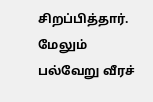சிறப்பித்தார்.
மேலும் பல்வேறு வீரச்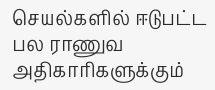செயல்களில் ஈடுபட்ட பல ராணுவ அதிகாரிகளுக்கும்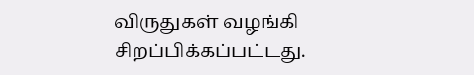விருதுகள் வழங்கி சிறப்பிக்கப்பட்டது.